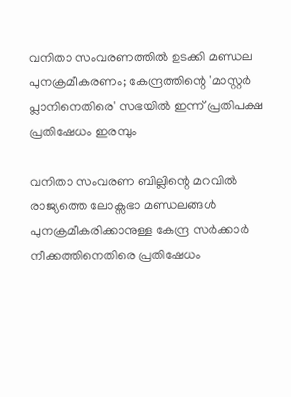വനിതാ സംവരണത്തിൽ ഉടക്കി മണ്ഡല പുനക്രമീകരണം; കേന്ദ്രത്തിന്റെ 'മാസ്റ്റർ പ്ലാനിനെതിരെ' സഭയിൽ ഇന്ന് പ്രതിപക്ഷ പ്രതിഷേധം ഇരമ്പും

വനിതാ സംവരണ ബില്ലിന്റെ മറവിൽ രാജ്യത്തെ ലോക്സഭാ മണ്ഡലങ്ങൾ പുനക്രമീകരിക്കാനുള്ള കേന്ദ്ര സർക്കാർ നീക്കത്തിനെതിരെ പ്രതിഷേധം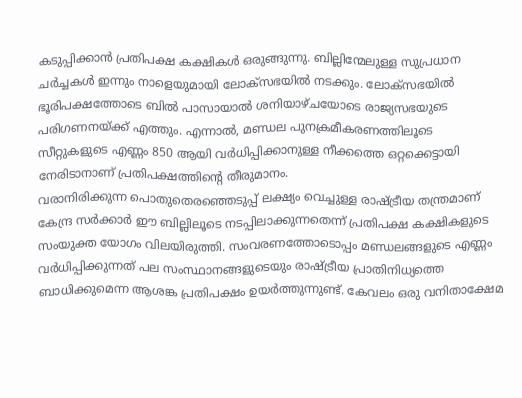കടുപ്പിക്കാൻ പ്രതിപക്ഷ കക്ഷികൾ ഒരുങ്ങുന്നു. ബില്ലിന്മേലുള്ള സുപ്രധാന ചർച്ചകൾ ഇന്നും നാളെയുമായി ലോക്സഭയിൽ നടക്കും. ലോക്സഭയിൽ ഭൂരിപക്ഷത്തോടെ ബിൽ പാസായാൽ ശനിയാഴ്ചയോടെ രാജ്യസഭയുടെ പരിഗണനയ്ക്ക് എത്തും. എന്നാൽ, മണ്ഡല പുനക്രമീകരണത്തിലൂടെ സീറ്റുകളുടെ എണ്ണം 850 ആയി വർധിപ്പിക്കാനുള്ള നീക്കത്തെ ഒറ്റക്കെട്ടായി നേരിടാനാണ് പ്രതിപക്ഷത്തിന്റെ തീരുമാനം.
വരാനിരിക്കുന്ന പൊതുതെരഞ്ഞെടുപ്പ് ലക്ഷ്യം വെച്ചുള്ള രാഷ്ട്രീയ തന്ത്രമാണ് കേന്ദ്ര സർക്കാർ ഈ ബില്ലിലൂടെ നടപ്പിലാക്കുന്നതെന്ന് പ്രതിപക്ഷ കക്ഷികളുടെ സംയുക്ത യോഗം വിലയിരുത്തി. സംവരണത്തോടൊപ്പം മണ്ഡലങ്ങളുടെ എണ്ണം വർധിപ്പിക്കുന്നത് പല സംസ്ഥാനങ്ങളുടെയും രാഷ്ട്രീയ പ്രാതിനിധ്യത്തെ ബാധിക്കുമെന്ന ആശങ്ക പ്രതിപക്ഷം ഉയർത്തുന്നുണ്ട്. കേവലം ഒരു വനിതാക്ഷേമ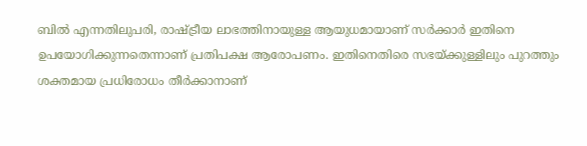ബിൽ എന്നതിലുപരി, രാഷ്ട്രീയ ലാഭത്തിനായുള്ള ആയുധമായാണ് സർക്കാർ ഇതിനെ ഉപയോഗിക്കുന്നതെന്നാണ് പ്രതിപക്ഷ ആരോപണം. ഇതിനെതിരെ സഭയ്ക്കുള്ളിലും പുറത്തും ശക്തമായ പ്രധിരോധം തീർക്കാനാണ്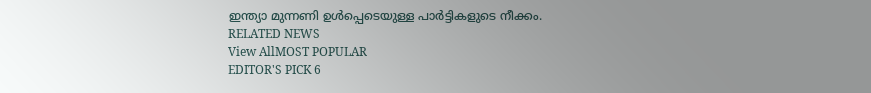ഇന്ത്യാ മുന്നണി ഉൾപ്പെടെയുള്ള പാർട്ടികളുടെ നീക്കം.
RELATED NEWS
View AllMOST POPULAR
EDITOR'S PICK 6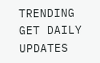TRENDING
GET DAILY UPDATES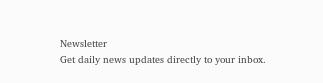Newsletter
Get daily news updates directly to your inbox.